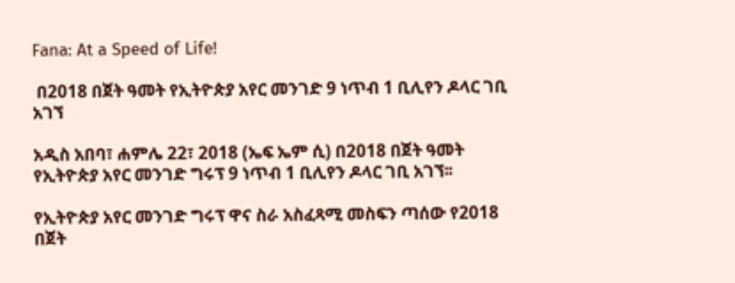Fana: At a Speed of Life!

 በ2018 በጀት ዓመት የኢትዮጵያ አየር መንገድ 9 ነጥብ 1 ቢሊየን ዶላር ገቢ አገኘ

አዲስ አበባ፣ ሐምሌ 22፣ 2018 (ኤፍ ኤም ሲ) በ2018 በጀት ዓመት የኢትዮጵያ አየር መንገድ ግሩፕ 9 ነጥብ 1 ቢሊየን ዶላር ገቢ አገኘ፡፡

የኢትዮጵያ አየር መንገድ ግሩፕ ዋና ስራ አስፈጻሚ መስፍን ጣሰው የ2018 በጀት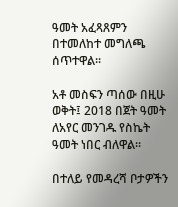ዓመት አፈጻጸምን በተመለከተ መግለጫ ሰጥተዋል፡፡

አቶ መስፍን ጣሰው በዚሁ ወቅት፤ 2018 በጀት ዓመት ለአየር መንገዱ የስኬት ዓመት ነበር ብለዋል፡፡

በተለይ የመዳረሻ ቦታዎችን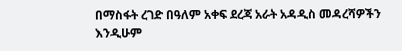በማስፋት ረገድ በዓለም አቀፍ ደረጃ አራት አዳዲስ መዳረሻዎችን እንዲሁም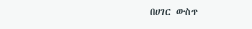በሀገር ውስጥ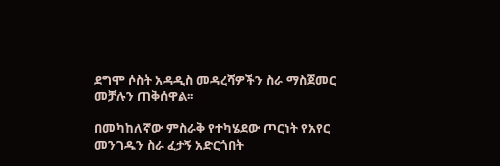ደግሞ ሶስት አዳዲስ መዳረሻዎችን ስራ ማስጀመር መቻሉን ጠቅሰዋል፡፡

በመካከለኛው ምስራቅ የተካሄደው ጦርነት የአየር መንገዱን ስራ ፈታኝ አድርጎበት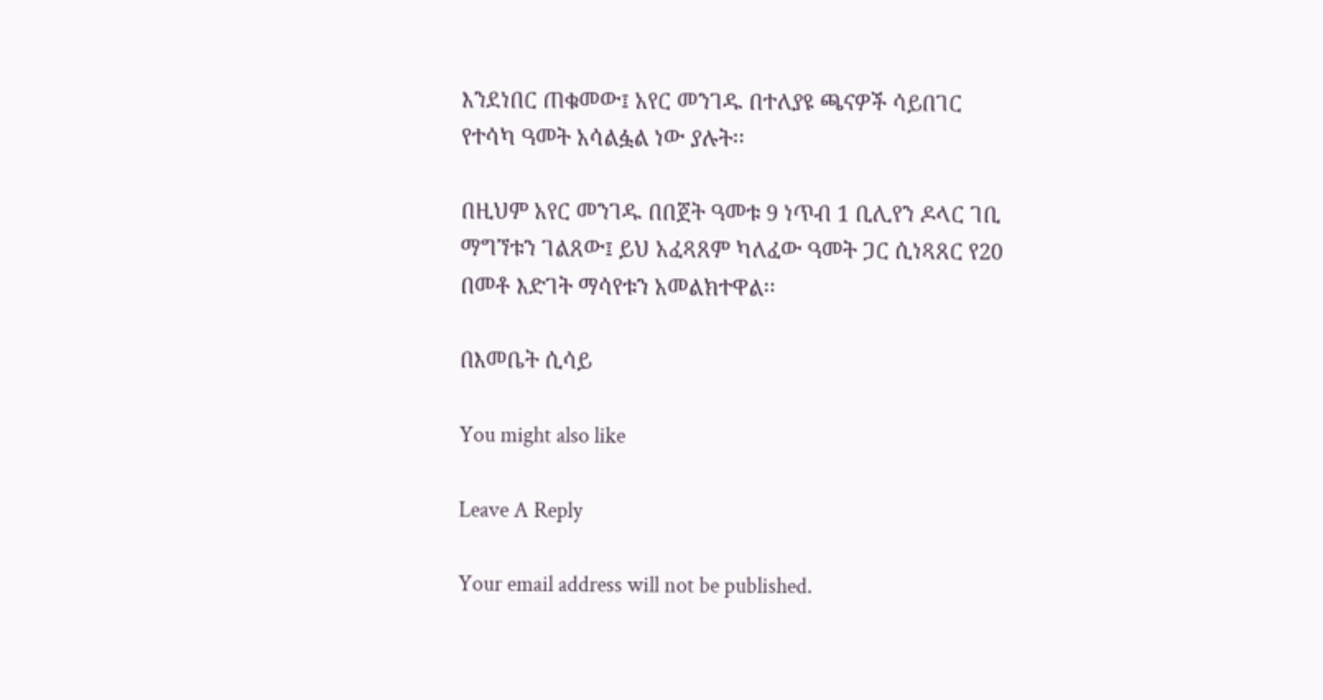እንደነበር ጠቁመው፤ አየር መንገዱ በተለያዩ ጫናዎች ሳይበገር የተሳካ ዓመት አሳልፏል ነው ያሉት፡፡

በዚህም አየር መንገዱ በበጀት ዓመቱ 9 ነጥብ 1 ቢሊየን ዶላር ገቢ ማግኘቱን ገልጸው፤ ይህ አፈጻጸም ካለፈው ዓመት ጋር ሲነጻጸር የ20 በመቶ እድገት ማሳየቱን አመልክተዋል፡፡

በእመቤት ሲሳይ

You might also like

Leave A Reply

Your email address will not be published.